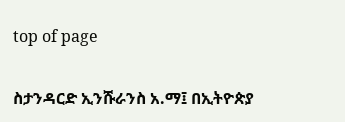top of page

ስታንዳርድ ኢንሹራንስ አ.ማ፤ በኢትዮጵያ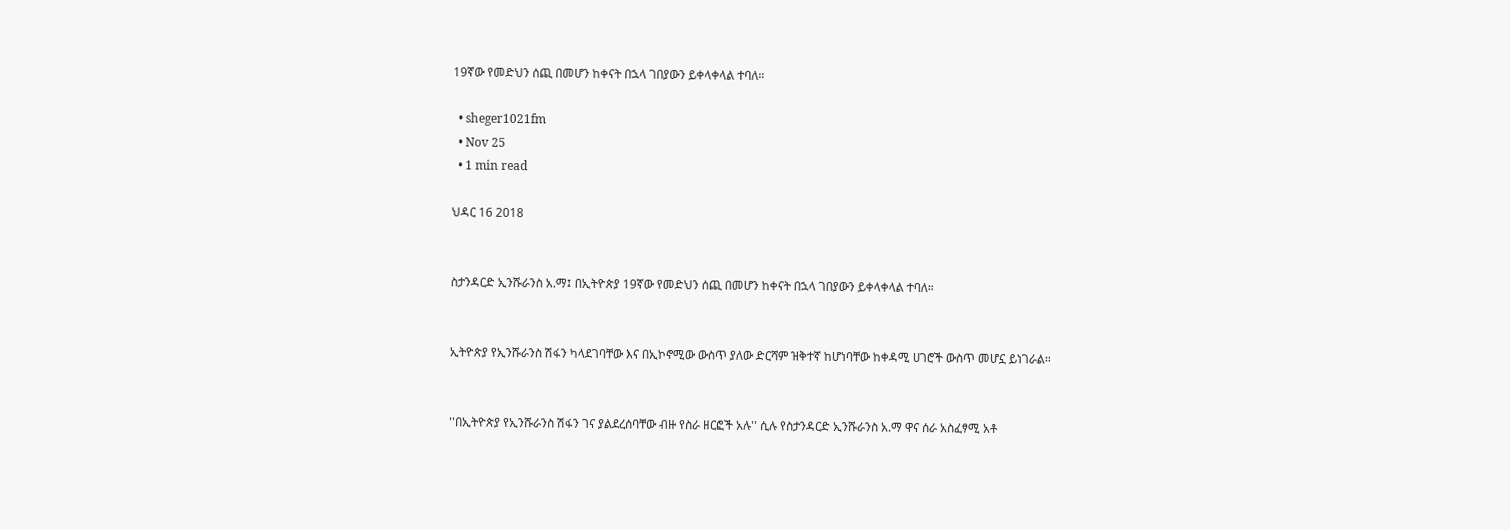19ኛው የመድህን ሰጪ በመሆን ከቀናት በኋላ ገበያውን ይቀላቀላል ተባለ።

  • sheger1021fm
  • Nov 25
  • 1 min read

ህዳር 16 2018


ስታንዳርድ ኢንሹራንስ አ.ማ፤ በኢትዮጵያ 19ኛው የመድህን ሰጪ በመሆን ከቀናት በኋላ ገበያውን ይቀላቀላል ተባለ።


ኢትዮጵያ የኢንሹራንስ ሽፋን ካላደገባቸው እና በኢኮኖሚው ውስጥ ያለው ድርሻም ዝቅተኛ ከሆነባቸው ከቀዳሚ ሀገሮች ውስጥ መሆኗ ይነገራል።


''በኢትዮጵያ የኢንሹራንስ ሽፋን ገና ያልደረሰባቸው ብዙ የስራ ዘርፎች አሉ'' ሲሉ የስታንዳርድ ኢንሹራንስ አ.ማ ዋና ሰራ አስፈፃሚ አቶ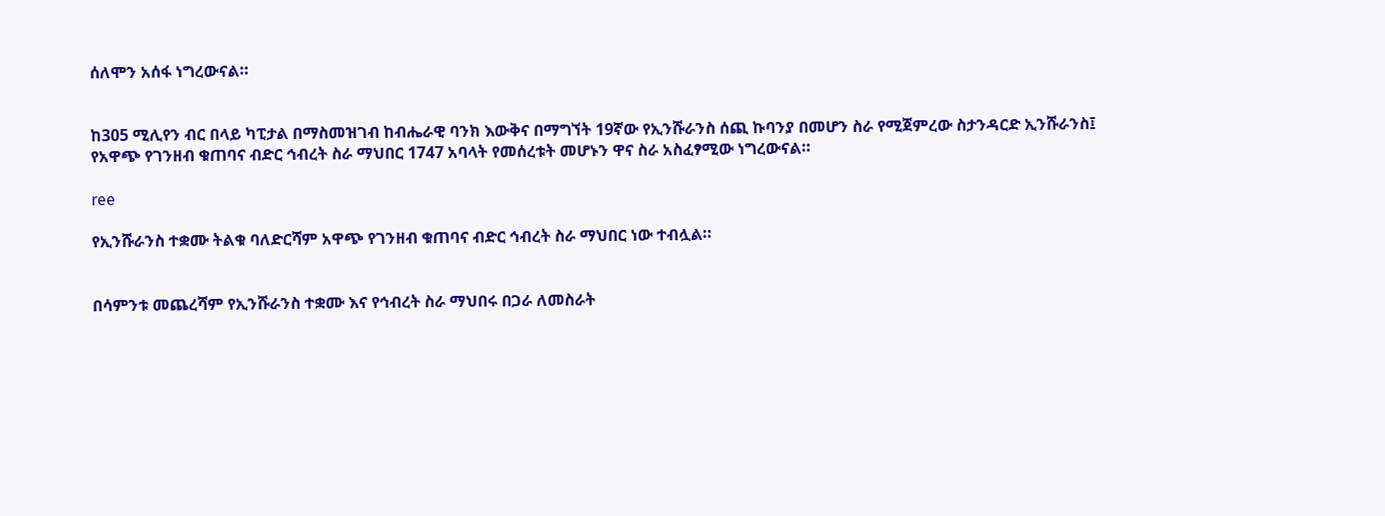ሰለሞን አሰፋ ነግረውናል።


ከ305 ሚሊየን ብር በላይ ካፒታል በማስመዝገብ ከብሔራዊ ባንክ እውቅና በማግኘት 19ኛው የኢንሹራንስ ሰጪ ኩባንያ በመሆን ስራ የሚጀምረው ስታንዳርድ ኢንሹራንስ፤ የአዋጭ የገንዘብ ቁጠባና ብድር ኅብረት ስራ ማህበር 1747 አባላት የመሰረቱት መሆኑን ዋና ስራ አስፈፃሚው ነግረውናል።

ree

የኢንሹራንስ ተቋሙ ትልቁ ባለድርሻም አዋጭ የገንዘብ ቁጠባና ብድር ኅብረት ስራ ማህበር ነው ተብሏል።


በሳምንቱ መጨረሻም የኢንሹራንስ ተቋሙ እና የኅብረት ስራ ማህበሩ በጋራ ለመስራት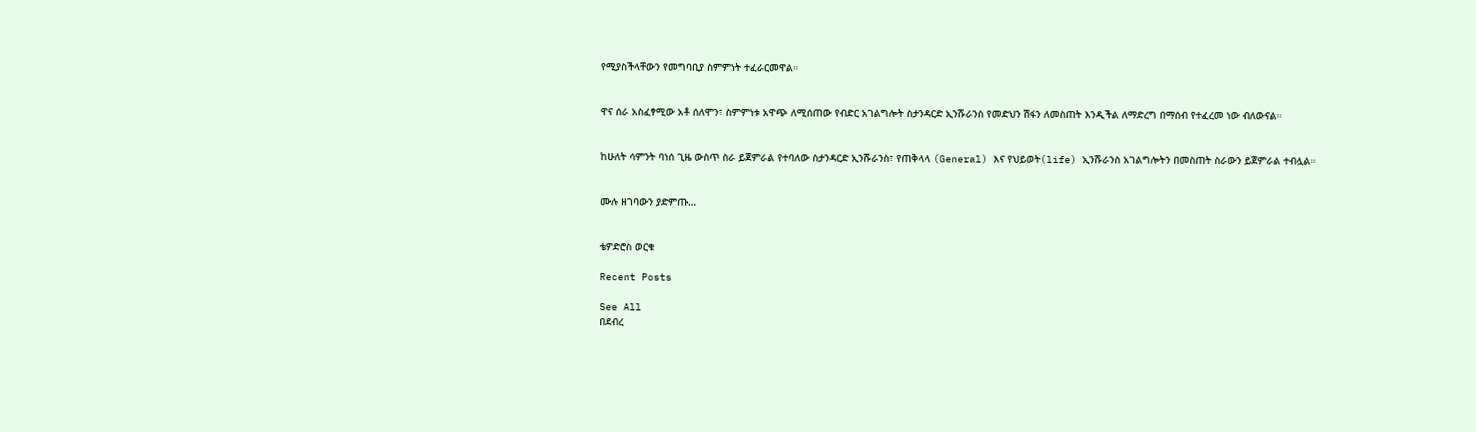የሚያስችላቸውን የመግባቢያ ስምምነት ተፈራርመዋል።


ዋና ሰራ አስፈፃሚው አቶ ሰለሞን፣ ስምምነቱ አዋጭ ለሚሰጠው የብድር አገልግሎት ስታንዳርድ ኢንሹራንስ የመድህን ሽፋን ለመስጠት እንዲችል ለማድረግ በማሰብ የተፈረመ ነው ብለውናል።


ከሁለት ሳምንት ባነሰ ጊዜ ውስጥ ስራ ይጀምራል የተባለው ስታንዳርድ ኢንሹራንስ፣ የጠቅላላ (General) እና የህይወት(life) ኢንሹራንስ አገልግሎትን በመስጠት ስራውን ይጀምራል ተብሏል።


ሙሉ ዘገባውን ያድምጡ…


ቴዎድሮስ ወርቁ

Recent Posts

See All
በደብረ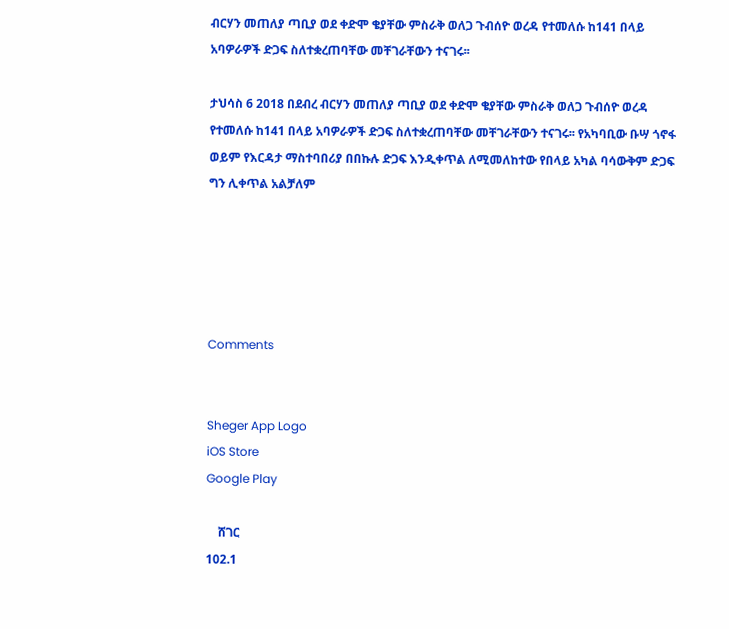ብርሃን መጠለያ ጣቢያ ወደ ቀድሞ ቄያቸው ምስራቅ ወለጋ ጉብሰዮ ወረዳ የተመለሱ ከ141 በላይ አባዎራዎች ድጋፍ ስለተቋረጠባቸው መቸገራቸውን ተናገሩ፡፡

ታህሳስ 6 2018 በደብረ ብርሃን መጠለያ ጣቢያ ወደ ቀድሞ ቄያቸው ምስራቅ ወለጋ ጉብሰዮ ወረዳ የተመለሱ ከ141 በላይ አባዎራዎች ድጋፍ ስለተቋረጠባቸው መቸገራቸውን ተናገሩ፡፡ የአካባቢው ቡሣ ጎኖፋ ወይም የእርዳታ ማስተባበሪያ በበኩሉ ድጋፍ እንዲቀጥል ለሚመለከተው የበላይ አካል ባሳውቅም ድጋፍ ግን ሊቀጥል አልቻለም





Comments


Sheger App Logo
iOS Store
Google Play

    ሸገር
102.1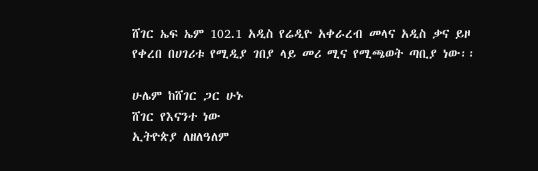ሸገር ኤፍ ኤም 102.1 አዲስ የሬዲዮ አቀራረብ መላና አዲስ ቃና ይዞ የቀረበ በሀገሪቱ የሚዲያ ገበያ ላይ መሪ ሚና የሚጫወት ጣቢያ ነው፡፡

ሁሌም ከሸገር ጋር ሁኑ
ሸገር የእናንተ ነው
ኢትዮጵያ ለዘለዓለም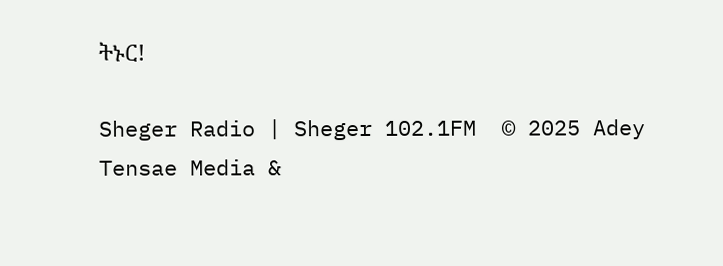ትኑር!

Sheger Radio | Sheger 102.1FM  © 2025 Adey Tensae Media &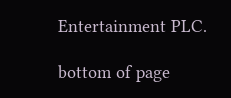Entertainment PLC.

bottom of page